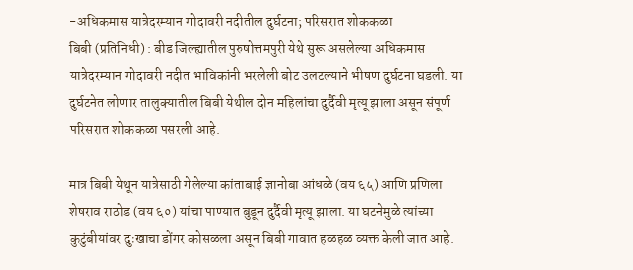-अधिकमास यात्रेदरम्यान गोदावरी नदीतील दुर्घटना; परिसरात शोककळा
बिबी (प्रतिनिधी) : बीड जिल्ह्यातील पुरुषोत्तमपुरी येथे सुरू असलेल्या अधिकमास यात्रेदरम्यान गोदावरी नदीत भाविकांनी भरलेली बोट उलटल्याने भीषण दुर्घटना घडली. या दुर्घटनेत लोणार तालुक्यातील बिबी येथील दोन महिलांचा दुर्दैवी मृत्यू झाला असून संपूर्ण परिसरात शोककळा पसरली आहे.

मात्र बिबी येथून यात्रेसाठी गेलेल्या कांताबाई ज्ञानोबा आंधळे (वय ६५) आणि प्रणिला शेषराव राठोड (वय ६०) यांचा पाण्यात बुडून दुर्दैवी मृत्यू झाला. या घटनेमुळे त्यांच्या कुटुंबीयांवर दुःखाचा डोंगर कोसळला असून बिबी गावात हळहळ व्यक्त केली जात आहे.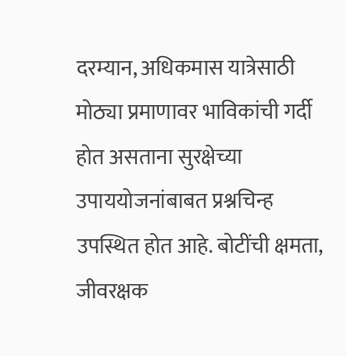दरम्यान, अधिकमास यात्रेसाठी मोठ्या प्रमाणावर भाविकांची गर्दी होत असताना सुरक्षेच्या उपाययोजनांबाबत प्रश्नचिन्ह उपस्थित होत आहे. बोटींची क्षमता, जीवरक्षक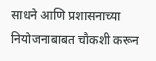साधने आणि प्रशासनाच्या नियोजनाबाबत चौकशी करून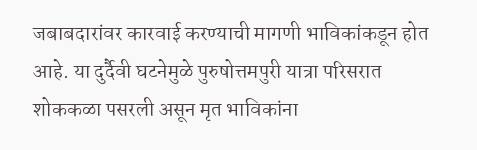जबाबदारांवर कारवाई करण्याची मागणी भाविकांकडून होत आहे. या दुर्दैवी घटनेमुळे पुरुषोत्तमपुरी यात्रा परिसरात शोककळा पसरली असून मृत भाविकांना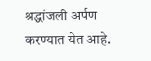श्रद्धांजली अर्पण करण्यात येत आहे.